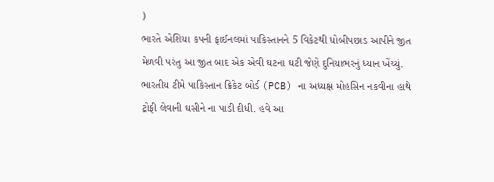)
ભારતે એશિયા કપની ફાઈનલમાં પાકિસ્તાનને 5 વિકેટથી ધોબીપછાડ આપીને જીત મેળવી પરંતુ આ જીત બાદ એક એવી ઘટના ઘટી જેણે દુનિયાભરનું ધ્યાન ખેંચ્યું. ભારતીય ટીમે પાકિસ્તાન ક્રિકેટ બોર્ડ (PCB) ના અધ્યક્ષ મોહસિન નકવીના હાથે ટ્રોફી લેવાની ઘસીને ના પાડી દીધી. હવે આ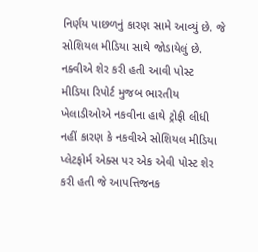નિર્ણય પાછળનું કારણ સામે આવ્યું છે. જે સોશિયલ મીડિયા સાથે જોડાયેલું છે.
નક્વીએ શેર કરી હતી આવી પોસ્ટ
મીડિયા રિપોર્ટ મુજબ ભારતીય ખેલાડીઓએ નકવીના હાથે ટ્રોફી લીધી નહીં કારણ કે નકવીએ સોશિયલ મીડિયા પ્લેટફોર્મ એક્સ પર એક એવી પોસ્ટ શેર કરી હતી જે આપત્તિજનક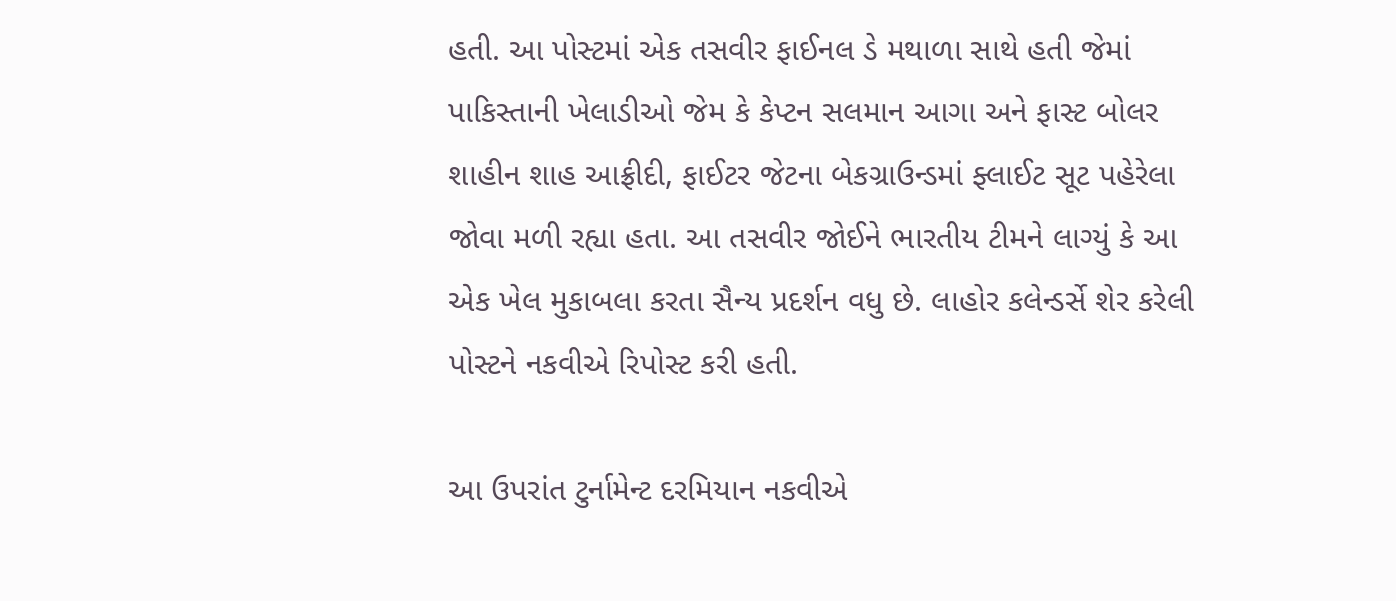હતી. આ પોસ્ટમાં એક તસવીર ફાઈનલ ડે મથાળા સાથે હતી જેમાં પાકિસ્તાની ખેલાડીઓ જેમ કે કેપ્ટન સલમાન આગા અને ફાસ્ટ બોલર શાહીન શાહ આફ્રીદી, ફાઈટર જેટના બેકગ્રાઉન્ડમાં ફ્લાઈટ સૂટ પહેરેલા જોવા મળી રહ્યા હતા. આ તસવીર જોઈને ભારતીય ટીમને લાગ્યું કે આ એક ખેલ મુકાબલા કરતા સૈન્ય પ્રદર્શન વધુ છે. લાહોર કલેન્ડર્સે શેર કરેલી પોસ્ટને નકવીએ રિપોસ્ટ કરી હતી.

આ ઉપરાંત ટુર્નામેન્ટ દરમિયાન નકવીએ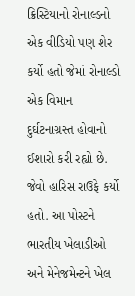ક્રિસ્ટિયાનો રોનાલ્ડનો એક વીડિયો પણ શેર કર્યો હતો જેમાં રોનાલ્ડો એક વિમાન દુર્ઘટનાગ્રસ્ત હોવાનો ઈશારો કરી રહ્યો છે. જેવો હારિસ રાઉફે કર્યો હતો. આ પોસ્ટને ભારતીય ખેલાડીઓ અને મેનેજમેન્ટને ખેલ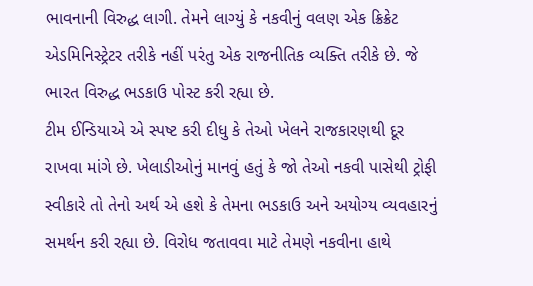ભાવનાની વિરુદ્ધ લાગી. તેમને લાગ્યું કે નકવીનું વલણ એક ક્રિક્રેટ એડમિનિસ્ટ્રેટર તરીકે નહીં પરંતુ એક રાજનીતિક વ્યક્તિ તરીકે છે. જે ભારત વિરુદ્ધ ભડકાઉ પોસ્ટ કરી રહ્યા છે.
ટીમ ઈન્ડિયાએ એ સ્પષ્ટ કરી દીધુ કે તેઓ ખેલને રાજકારણથી દૂર રાખવા માંગે છે. ખેલાડીઓનું માનવું હતું કે જો તેઓ નકવી પાસેથી ટ્રોફી સ્વીકારે તો તેનો અર્થ એ હશે કે તેમના ભડકાઉ અને અયોગ્ય વ્યવહારનું સમર્થન કરી રહ્યા છે. વિરોધ જતાવવા માટે તેમણે નકવીના હાથે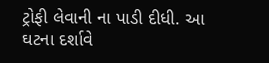ટ્રોફી લેવાની ના પાડી દીધી. આ ઘટના દર્શાવે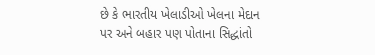છે કે ભારતીય ખેલાડીઓ ખેલના મેદાન પર અને બહાર પણ પોતાના સિદ્ધાંતો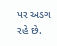પર અડગ રહે છે.